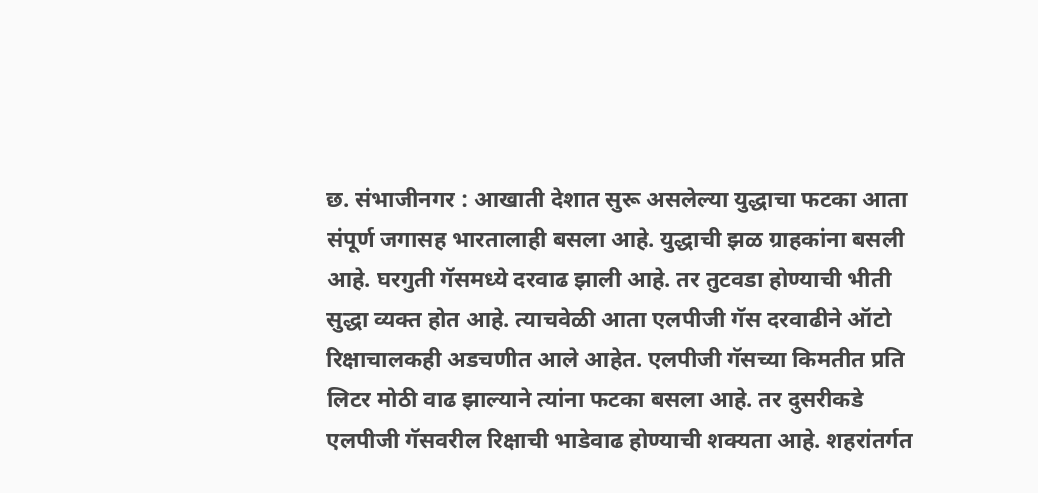छ. संभाजीनगर : आखाती देशात सुरू असलेल्या युद्धाचा फटका आता संपूर्ण जगासह भारतालाही बसला आहे. युद्धाची झळ ग्राहकांना बसली आहे. घरगुती गॅसमध्ये दरवाढ झाली आहे. तर तुटवडा होण्याची भीती सुद्धा व्यक्त होत आहे. त्याचवेळी आता एलपीजी गॅस दरवाढीने ऑटो रिक्षाचालकही अडचणीत आले आहेत. एलपीजी गॅसच्या किमतीत प्रति लिटर मोठी वाढ झाल्याने त्यांना फटका बसला आहे. तर दुसरीकडे एलपीजी गॅसवरील रिक्षाची भाडेवाढ होण्याची शक्यता आहे. शहरांतर्गत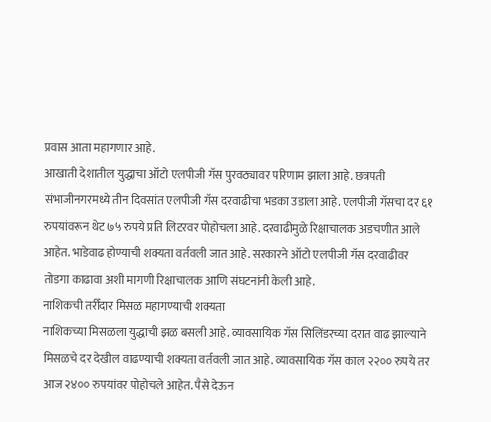प्रवास आता महागणार आहे.
आखाती देशातील युद्धाचा ऑटो एलपीजी गॅस पुरवठ्यावर परिणाम झाला आहे. छत्रपती संभाजीनगरमध्ये तीन दिवसांत एलपीजी गॅस दरवाढीचा भडका उडाला आहे. एलपीजी गॅसचा दर ६१ रुपयांवरून थेट ७५ रुपये प्रति लिटरवर पोहोचला आहे. दरवाढीमुळे रिक्षाचालक अडचणीत आले आहेत. भाडेवाढ होण्याची शक्यता वर्तवली जात आहे. सरकारने ऑटो एलपीजी गॅस दरवाढीवर तोडगा काढावा अशी मागणी रिक्षाचालक आणि संघटनांनी केली आहे.
नाशिकची तर्रीदार मिसळ महागण्याची शक्यता
नाशिकच्या मिसळला युद्धाची झळ बसली आहे. व्यावसायिक गॅस सिलिंडरच्या दरात वाढ झाल्याने मिसळचे दर देखील वाढण्याची शक्यता वर्तवली जात आहे. व्यावसायिक गॅस काल २२०० रुपये तर आज २४०० रुपयांवर पोहोचले आहेत. पैसे देऊन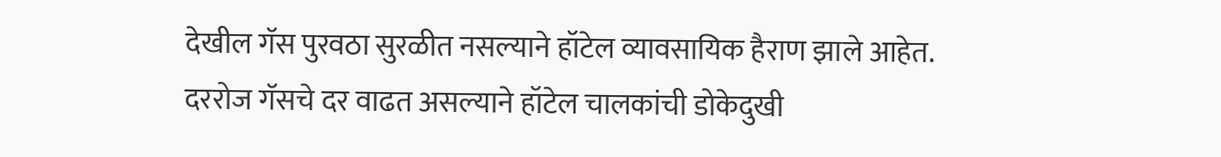देखील गॅस पुरवठा सुरळीत नसल्याने हॉटेल व्यावसायिक हैराण झाले आहेत. दररोज गॅसचे दर वाढत असल्याने हॉटेल चालकांची डोकेदुखी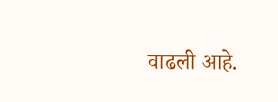वाढली आहे.